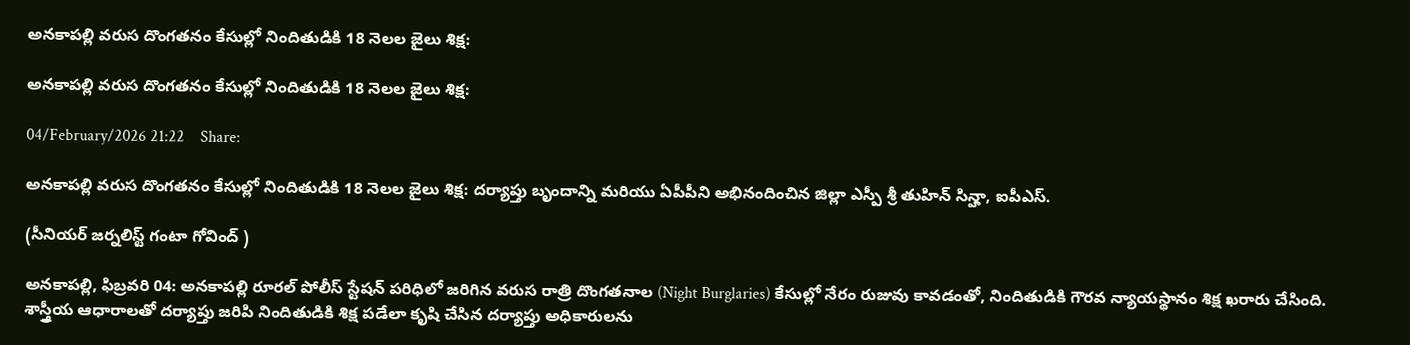అనకాపల్లి వరుస దొంగతనం కేసుల్లో నిందితుడికి 18 నెలల జైలు శిక్ష:

అనకాపల్లి వరుస దొంగతనం కేసుల్లో నిందితుడికి 18 నెలల జైలు శిక్ష:

04/February/2026 21:22    Share:

అనకాపల్లి వరుస దొంగతనం కేసుల్లో నిందితుడికి 18 నెలల జైలు శిక్ష: దర్యాప్తు బృందాన్ని మరియు ఏపీపీని అభినందించిన జిల్లా ఎస్పీ శ్రీ తుహిన్ సిన్హా, ఐపీఎస్.

(సీనియర్ జర్నలిస్ట్ గంటా గోవింద్ )

అనకాపల్లి, ఫిబ్రవరి 04: అనకాపల్లి రూరల్ పోలీస్ స్టేషన్ పరిధిలో జరిగిన వరుస రాత్రి దొంగతనాల (Night Burglaries) కేసుల్లో నేరం రుజువు కావడంతో, నిందితుడికి గౌరవ న్యాయస్థానం శిక్ష ఖరారు చేసింది. శాస్త్రీయ ఆధారాలతో దర్యాప్తు జరిపి నిందితుడికి శిక్ష పడేలా కృషి చేసిన దర్యాప్తు అధికారులను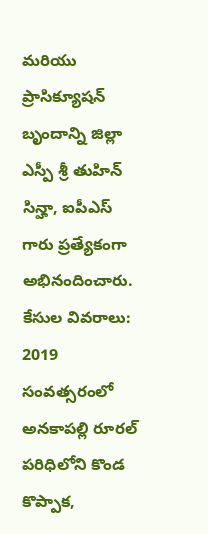మరియు ప్రాసిక్యూషన్ బృందాన్ని జిల్లా ఎస్పీ శ్రీ తుహిన్ సిన్హా, ఐపీఎస్ గారు ప్రత్యేకంగా అభినందించారు.
కేసుల వివరాలు:
2019 సంవత్సరంలో అనకాపల్లి రూరల్ పరిధిలోని కొండ కొప్పాక,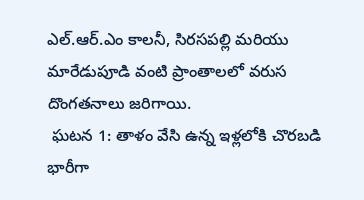ఎల్.ఆర్.ఎం కాలనీ, సిరసపల్లి మరియు మారేడుపూడి వంటి ప్రాంతాలలో వరుస దొంగతనాలు జరిగాయి.
 ఘటన 1: తాళం వేసి ఉన్న ఇళ్లలోకి చొరబడి భారీగా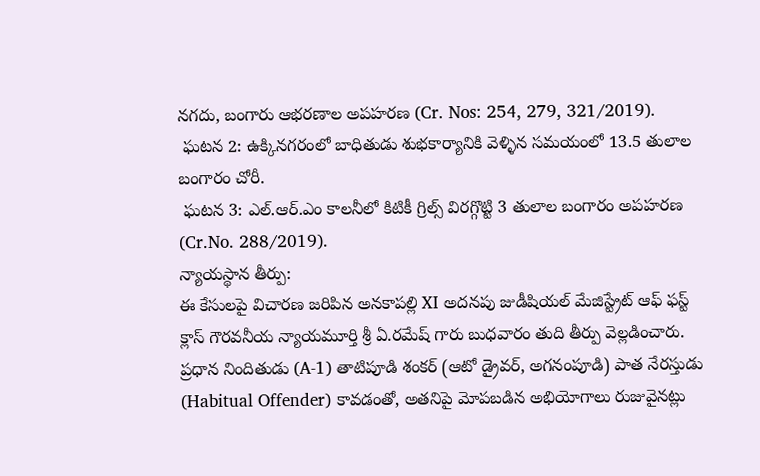నగదు, బంగారు ఆభరణాల అపహరణ (Cr. Nos: 254, 279, 321/2019).
 ఘటన 2: ఉక్కినగరంలో బాధితుడు శుభకార్యానికి వెళ్ళిన సమయంలో 13.5 తులాల బంగారం చోరీ.
 ఘటన 3: ఎల్.ఆర్.ఎం కాలనీలో కిటికీ గ్రిల్స్ విరగ్గొట్టి 3 తులాల బంగారం అపహరణ (Cr.No. 288/2019).
న్యాయస్థాన తీర్పు:
ఈ కేసులపై విచారణ జరిపిన అనకాపల్లి XI అదనపు జుడీషియల్ మేజిస్ట్రేట్ ఆఫ్ ఫస్ట్ క్లాస్ గౌరవనీయ న్యాయమూర్తి శ్రీ ఏ.రమేష్ గారు బుధవారం తుది తీర్పు వెల్లడించారు. ప్రధాన నిందితుడు (A-1) తాటిపూడి శంకర్ (ఆటో డ్రైవర్, అగనంపూడి) పాత నేరస్తుడు (Habitual Offender) కావడంతో, అతనిపై మోపబడిన అభియోగాలు రుజువైనట్లు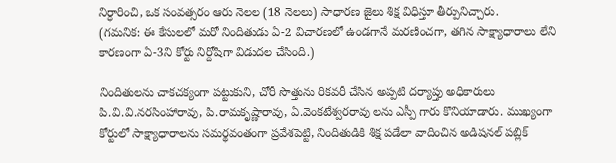నిర్ధారించి, ఒక సంవత్సరం ఆరు నెలల (18 నెలలు) సాధారణ జైలు శిక్ష విధిస్తూ తీర్పునిచ్చారు.
(గమనిక: ఈ కేసులలో మరో నిందితుడు ఏ-2 విచారణలో ఉండగానే మరణించగా, తగిన సాక్ష్యాధారాలు లేని కారణంగా ఏ-3ని కోర్టు నిర్దోషిగా విడుదల చేసింది.)

నిందితులను చాకచక్యంగా పట్టుకుని, చోరీ సొత్తును రికవరీ చేసిన అప్పటి దర్యాప్తు అధికారులు పి.వి.వి.నరసింహారావు, పి.రామకృష్ణారావు, ఏ.వెంకటేశ్వరరావు లను ఎస్పీ గారు కొనియాడారు. ముఖ్యంగా కోర్టులో సాక్ష్యాధారాలను సమర్థవంతంగా ప్రవేశపెట్టి, నిందితుడికి శిక్ష పడేలా వాదించిన అడిషనల్ పబ్లిక్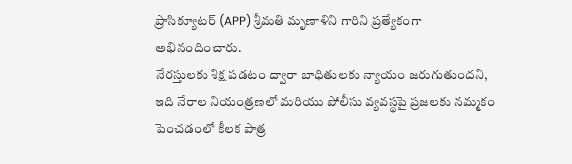ప్రాసిక్యూటర్ (APP) శ్రీమతి మృణాళిని గారిని ప్రత్యేకంగా అభినందించారు.
నేరస్తులకు శిక్ష పడటం ద్వారా బాధితులకు న్యాయం జరుగుతుందని, ఇది నేరాల నియంత్రణలో మరియు పోలీసు వ్యవస్థపై ప్రజలకు నమ్మకం పెంచడంలో కీలక పాత్ర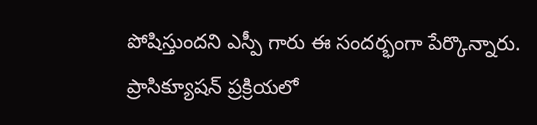పోషిస్తుందని ఎస్పీ గారు ఈ సందర్భంగా పేర్కొన్నారు. ప్రాసిక్యూషన్ ప్రక్రియలో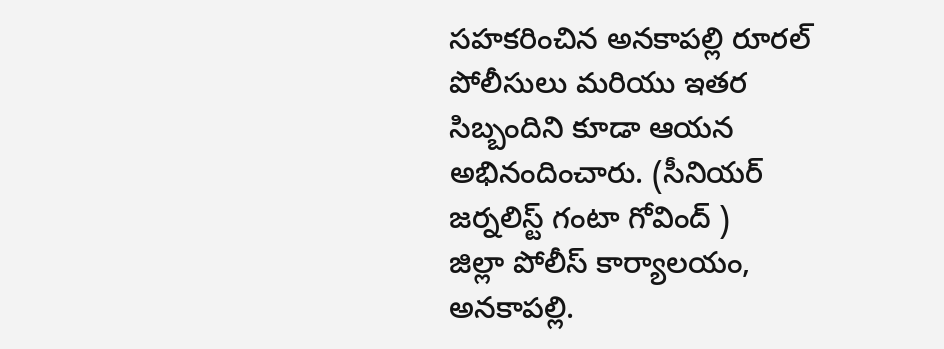సహకరించిన అనకాపల్లి రూరల్ పోలీసులు మరియు ఇతర సిబ్బందిని కూడా ఆయన అభినందించారు. (సీనియర్ జర్నలిస్ట్ గంటా గోవింద్ )
జిల్లా పోలీస్ కార్యాలయం, అనకాపల్లి.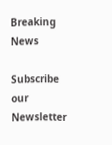Breaking News

Subscribe our Newsletter